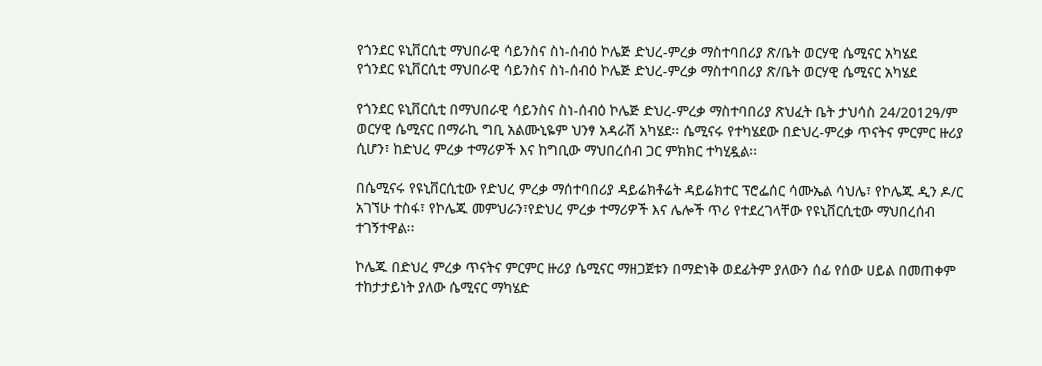የጎንደር ዩኒቨርሲቲ ማህበራዊ ሳይንስና ስነ-ሰብዕ ኮሌጅ ድህረ-ምረቃ ማስተባበሪያ ጽ/ቤት ወርሃዊ ሴሚናር አካሄደ
የጎንደር ዩኒቨርሲቲ ማህበራዊ ሳይንስና ስነ-ሰብዕ ኮሌጅ ድህረ-ምረቃ ማስተባበሪያ ጽ/ቤት ወርሃዊ ሴሚናር አካሄደ

የጎንደር ዩኒቨርሲቲ በማህበራዊ ሳይንስና ስነ-ሰብዕ ኮሌጅ ድህረ-ምረቃ ማስተባበሪያ ጽህፈት ቤት ታህሳስ 24/2012ዓ/ም ወርሃዊ ሴሚናር በማራኪ ግቢ አልሙኒዬም ህንፃ አዳራሽ አካሄደ፡፡ ሴሚናሩ የተካሄደው በድህረ-ምረቃ ጥናትና ምርምር ዙሪያ ሲሆን፣ ከድህረ ምረቃ ተማሪዎች እና ከግቢው ማህበረሰብ ጋር ምክክር ተካሂዷል፡፡

በሴሚናሩ የዩኒቨርሲቲው የድህረ ምረቃ ማሰተባበሪያ ዳይሬክቶሬት ዳይሬክተር ፕሮፌሰር ሳሙኤል ሳህሌ፣ የኮሌጁ ዲን ዶ/ር አገኘሁ ተስፋ፣ የኮሌጁ መምህራን፣የድህረ ምረቃ ተማሪዎች እና ሌሎች ጥሪ የተደረገላቸው የዩኒቨርሲቲው ማህበረሰብ ተገኝተዋል፡፡

ኮሌጁ በድህረ ምረቃ ጥናትና ምርምር ዙሪያ ሴሚናር ማዘጋጀቱን በማድነቅ ወደፊትም ያለውን ሰፊ የሰው ሀይል በመጠቀም ተከታታይነት ያለው ሴሚናር ማካሄድ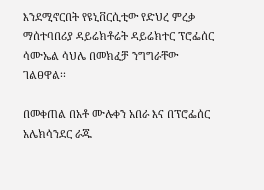እንደሚኖርበት የዩኒቨርሲቲው የድህረ ምረቃ ማሰተባበሪያ ዳይሬክቶሬት ዳይሬክተር ፕሮፌሰር ሳሙኤል ሳህሌ በመክፈቻ ንግግራቸው ገልፀዋል፡፡

በመቀጠል በአቶ ሙሉቀን አበራ እና በፕሮፌሰር አሌክሳንደር ራጁ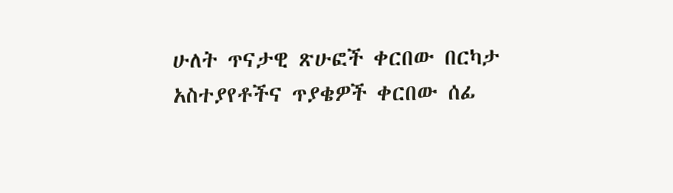ሁለት ጥናታዊ ጽሁፎች ቀርበው በርካታ አስተያየቶችና ጥያቄዎች ቀርበው ሰፊ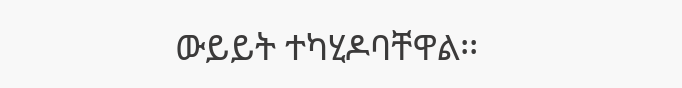ውይይት ተካሂዶባቸዋል፡፡